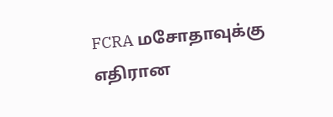FCRA மசோதாவுக்கு எதிரான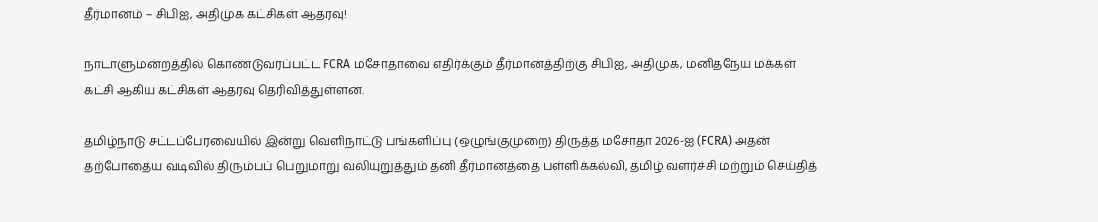தீர்மானம் – சிபிஐ, அதிமுக கட்சிகள் ஆதரவு!

நாடாளுமன்றத்தில் கொண்டுவரப்பட்ட FCRA மசோதாவை எதிர்க்கும் தீர்மானத்திற்கு சிபிஐ, அதிமுக, மனிதநேய மக்கள் கட்சி ஆகிய கட்சிகள் ஆதரவு தெரிவித்துள்ளன.

தமிழ்நாடு சட்டப்பேரவையில் இன்று வெளிநாட்டு பங்களிப்பு (ஒழுங்குமுறை) திருத்த மசோதா 2026-ஐ (FCRA) அதன் தற்போதைய வடிவில் திரும்பப் பெறுமாறு வலியுறுத்தும் தனி தீர்மானத்தை பள்ளிக்கல்வி, தமிழ் வளர்ச்சி மற்றும் செய்தித்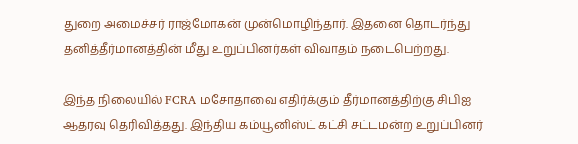துறை அமைச்சர் ராஜ்மோகன் முன்மொழிந்தார். இதனை தொடர்ந்து தனித்தீர்மானத்தின் மீது உறுப்பினர்கள் விவாதம் நடைபெற்றது.

இந்த நிலையில் FCRA மசோதாவை எதிர்க்கும் தீர்மானத்திற்கு சிபிஐ ஆதரவு தெரிவித்தது. இந்திய கம்யூனிஸ்ட் கட்சி சட்டமன்ற உறுப்பினர்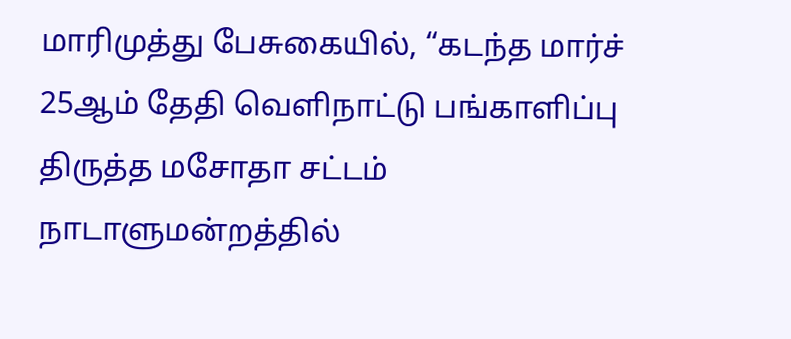மாரிமுத்து பேசுகையில், “கடந்த மார்ச் 25ஆம் தேதி வெளிநாட்டு பங்காளிப்பு திருத்த மசோதா சட்டம் நாடாளுமன்றத்தில்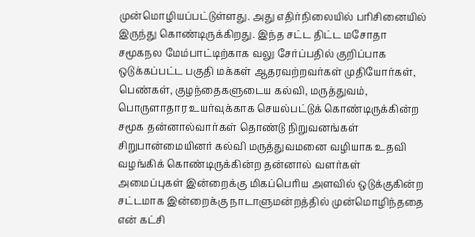முன்மொழியப்பட்டுள்ளது. அது எதிர்நிலையில் பரிசினையில் இருந்து கொண்டிருக்கிறது. இந்த சட்ட திட்ட மசோதா சமூகநல மேம்பாட்டிற்காக வலு சேர்ப்பதில் குறிப்பாக ஒடுக்கப்பட்ட பகுதி மக்கள் ஆதரவற்றவர்கள் முதியோர்கள், பெண்கள், குழந்தைகளுடைய கல்வி, மருத்துவம், பொருளாதார உயர்வுக்காக செயல்பட்டுக் கொண்டிருக்கின்ற சமூக தன்னால்வார்கள் தொண்டு நிறுவனங்கள் சிறுபான்மையினர் கல்வி மருத்துவமனை வழியாக உதவி வழங்கிக் கொண்டிருக்கின்ற தன்னால் வளர்கள் அமைப்புகள் இன்றைக்கு மிகப்பெரிய அளவில் ஒடுக்குகின்ற சட்டமாக இன்றைக்கு நாடாளுமன்றத்தில் முன்மொழிந்ததை என் கட்சி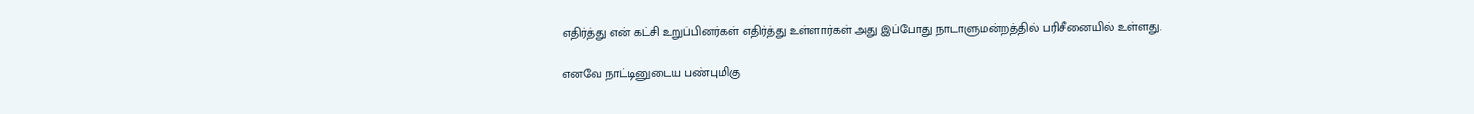எதிர்த்து என் கட்சி உறுப்பினர்கள் எதிர்த்து உள்ளார்கள் அது இப்போது நாடாளுமன்றத்தில் பரிசீனையில் உள்ளது.

எனவே நாட்டினுடைய பண்புமிகு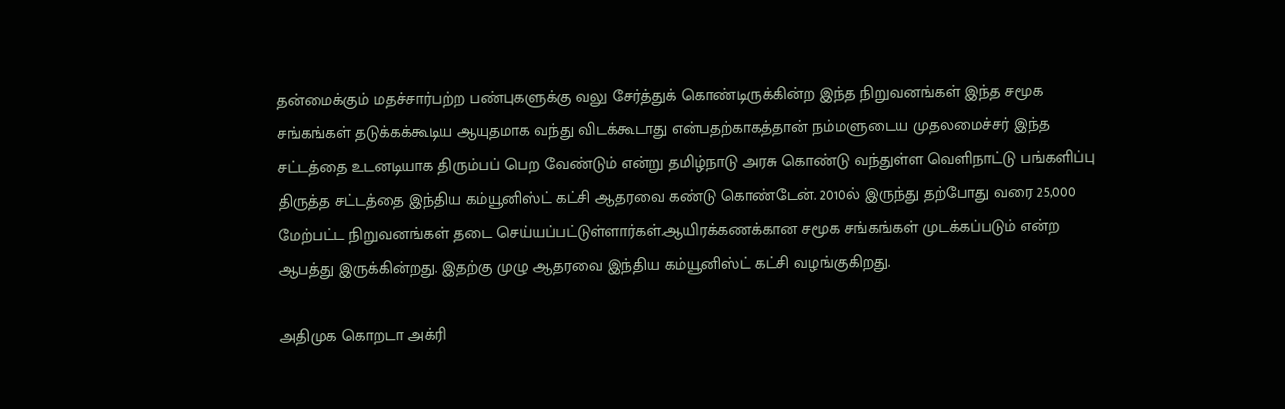தன்மைக்கும் மதச்சார்பற்ற பண்புகளுக்கு வலு சேர்த்துக் கொண்டிருக்கின்ற இந்த நிறுவனங்கள் இந்த சமூக சங்கங்கள் தடுக்கக்கூடிய ஆயுதமாக வந்து விடக்கூடாது என்பதற்காகத்தான் நம்மளுடைய முதலமைச்சர் இந்த சட்டத்தை உடனடியாக திரும்பப் பெற வேண்டும் என்று தமிழ்நாடு அரசு கொண்டு வந்துள்ள வெளிநாட்டு பங்களிப்பு திருத்த சட்டத்தை இந்திய கம்யூனிஸ்ட் கட்சி ஆதரவை கண்டு கொண்டேன். 2010ல் இருந்து தற்போது வரை 25,000 மேற்பட்ட நிறுவனங்கள் தடை செய்யப்பட்டுள்ளார்கள்.ஆயிரக்கணக்கான சமூக சங்கங்கள் முடக்கப்படும் என்ற ஆபத்து இருக்கின்றது. இதற்கு முழு ஆதரவை இந்திய கம்யூனிஸ்ட் கட்சி வழங்குகிறது.

அதிமுக கொறடா அக்ரி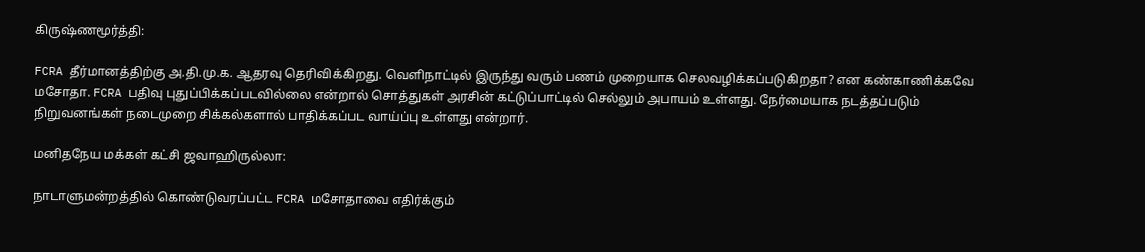கிருஷ்ணமூர்த்தி:

FCRA தீர்மானத்திற்கு அ.தி.மு.க. ஆதரவு தெரிவிக்கிறது. வெளிநாட்டில் இருந்து வரும் பணம் முறையாக செலவழிக்கப்படுகிறதா? என கண்காணிக்கவே மசோதா. FCRA பதிவு புதுப்பிக்கப்படவில்லை என்றால் சொத்துகள் அரசின் கட்டுப்பாட்டில் செல்லும் அபாயம் உள்ளது. நேர்மையாக நடத்தப்படும் நிறுவனங்கள் நடைமுறை சிக்கல்களால் பாதிக்கப்பட வாய்ப்பு உள்ளது என்றார்.

மனிதநேய மக்கள் கட்சி ஜவாஹிருல்லா:

நாடாளுமன்றத்தில் கொண்டுவரப்பட்ட FCRA மசோதாவை எதிர்க்கும்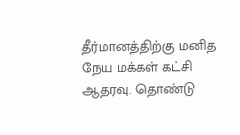தீர்மானத்திற்கு மனித நேய மக்கள் கட்சி ஆதரவு. தொண்டு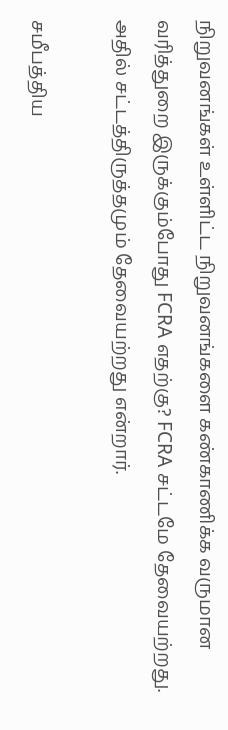நிறுவனங்கள் உள்ளிட்ட நிறுவனங்களை கண்காணிக்க வருமான வரித்துறை இருக்கும்போது FCRA எதற்கு? FCRA சட்டமே தேவையற்றது. அதில் சட்டத்திருத்தமும் தேவையற்றது என்றார்.

சமீபத்திய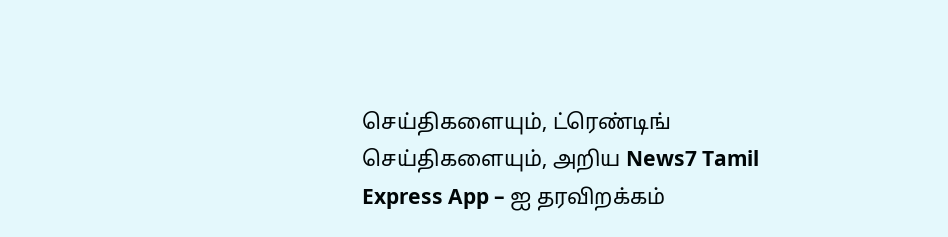செய்திகளையும், ட்ரெண்டிங் செய்திகளையும், அறிய News7 Tamil Express App – ஐ தரவிறக்கம்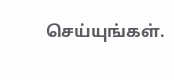செய்யுங்கள்.